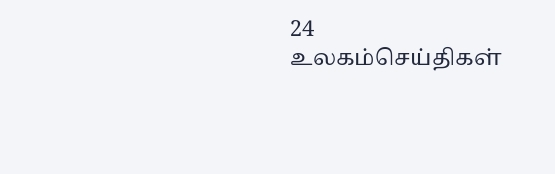24
உலகம்செய்திகள்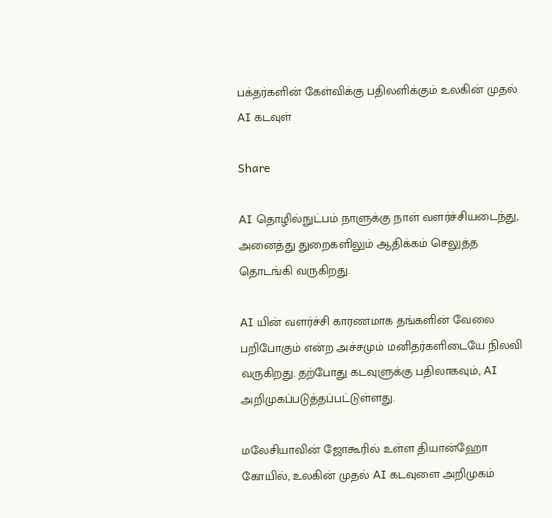பக்தர்களின் கேள்விக்கு பதிலளிக்கும் உலகின் முதல் AI கடவுள்

Share

AI தொழில்நுட்பம் நாளுக்கு நாள் வளர்ச்சியடைந்து, அனைத்து துறைகளிலும் ஆதிக்கம் செலுத்த தொடங்கி வருகிறது.

AI யின் வளர்ச்சி காரணமாக தங்களின் வேலை பறிபோகும் என்ற அச்சமும் மனிதர்களிடையே நிலவி வருகிறது. தற்போது கடவுளுக்கு பதிலாகவும், AI அறிமுகப்படுத்தப்பட்டுள்ளது.

மலேசியாவின் ஜோகூரில் உள்ள தியான்ஹோ கோயில், உலகின் முதல் AI கடவுளை அறிமுகம்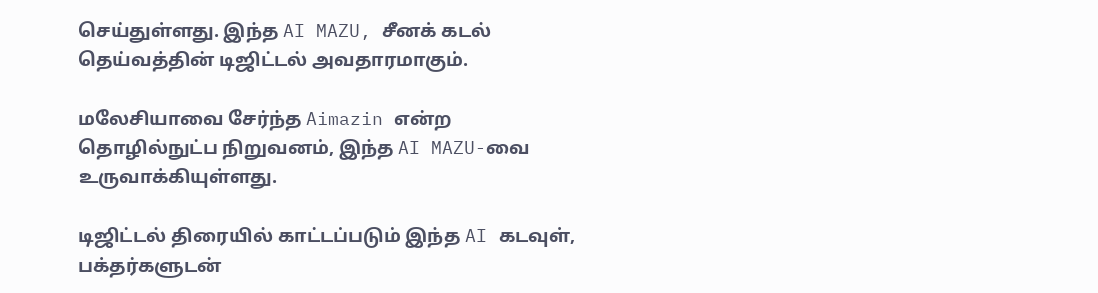செய்துள்ளது. இந்த AI MAZU, சீனக் கடல் தெய்வத்தின் டிஜிட்டல் அவதாரமாகும்.

மலேசியாவை சேர்ந்த Aimazin என்ற தொழில்நுட்ப நிறுவனம், இந்த AI MAZU-வை உருவாக்கியுள்ளது.

டிஜிட்டல் திரையில் காட்டப்படும் இந்த AI கடவுள், பக்தர்களுடன்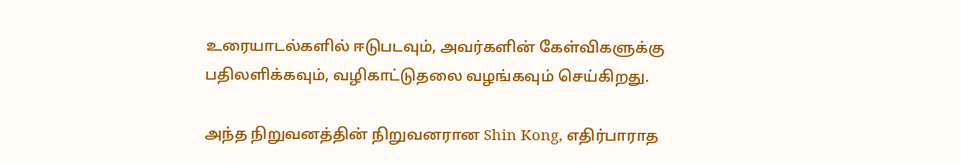உரையாடல்களில் ஈடுபடவும், அவர்களின் கேள்விகளுக்கு பதிலளிக்கவும், வழிகாட்டுதலை வழங்கவும் செய்கிறது.

அந்த நிறுவனத்தின் நிறுவனரான Shin Kong, எதிர்பாராத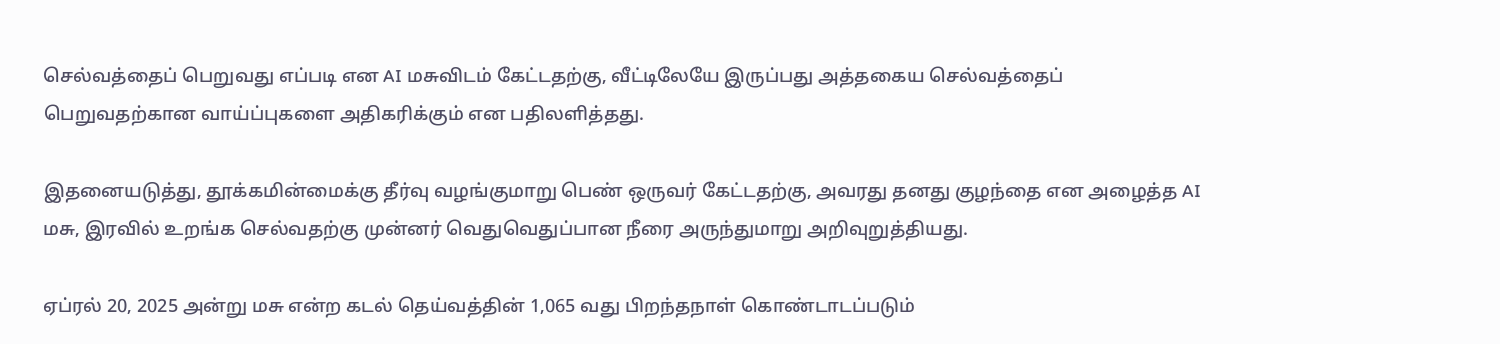செல்வத்தைப் பெறுவது எப்படி என AI மசுவிடம் கேட்டதற்கு, வீட்டிலேயே இருப்பது அத்தகைய செல்வத்தைப் பெறுவதற்கான வாய்ப்புகளை அதிகரிக்கும் என பதிலளித்தது.

இதனையடுத்து, தூக்கமின்மைக்கு தீர்வு வழங்குமாறு பெண் ஒருவர் கேட்டதற்கு, அவரது தனது குழந்தை என அழைத்த AI மசு, இரவில் உறங்க செல்வதற்கு முன்னர் வெதுவெதுப்பான நீரை அருந்துமாறு அறிவுறுத்தியது.

ஏப்ரல் 20, 2025 அன்று மசு என்ற கடல் தெய்வத்தின் 1,065 வது பிறந்தநாள் கொண்டாடப்படும்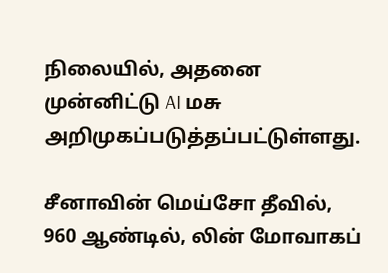நிலையில், அதனை முன்னிட்டு AI மசு அறிமுகப்படுத்தப்பட்டுள்ளது.

சீனாவின் மெய்சோ தீவில், 960 ஆண்டில், லின் மோவாகப்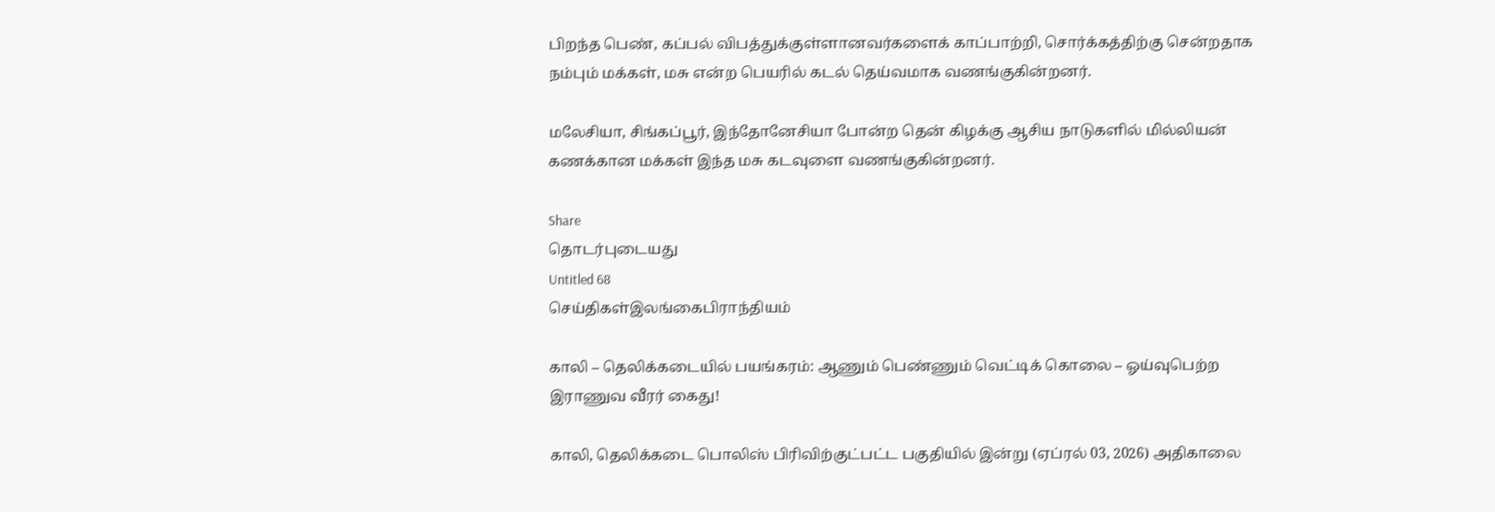பிறந்த பெண், கப்பல் விபத்துக்குள்ளானவர்களைக் காப்பாற்றி, சொர்க்கத்திற்கு சென்றதாக நம்பும் மக்கள், மசு என்ற பெயரில் கடல் தெய்வமாக வணங்குகின்றனர்.

மலேசியா, சிங்கப்பூர், இந்தோனேசியா போன்ற தென் கிழக்கு ஆசிய நாடுகளில் மில்லியன் கணக்கான மக்கள் இந்த மசு கடவுளை வணங்குகின்றனர்.

Share
தொடர்புடையது
Untitled 68
செய்திகள்இலங்கைபிராந்தியம்

காலி – தெலிக்கடையில் பயங்கரம்: ஆணும் பெண்ணும் வெட்டிக் கொலை – ஓய்வுபெற்ற இராணுவ வீரர் கைது!

காலி, தெலிக்கடை பொலிஸ் பிரிவிற்குட்பட்ட பகுதியில் இன்று (ஏப்ரல் 03, 2026) அதிகாலை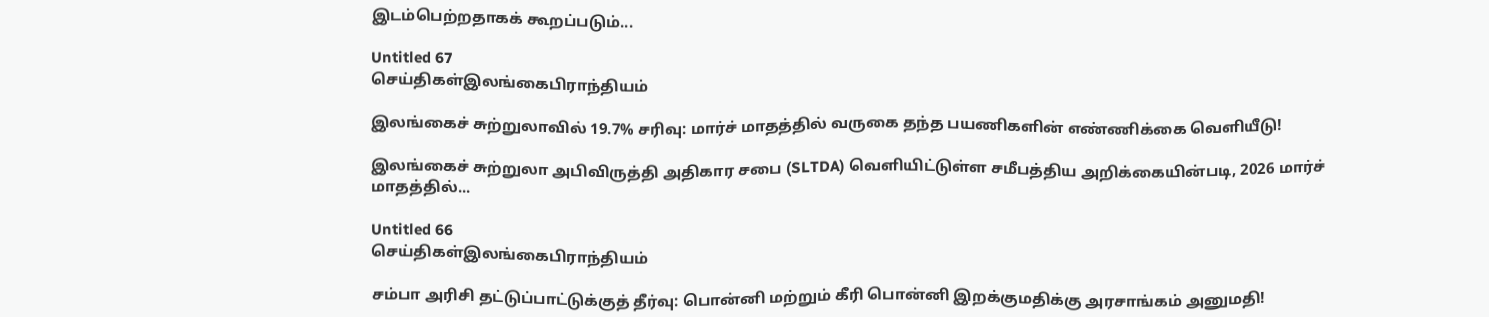இடம்பெற்றதாகக் கூறப்படும்...

Untitled 67
செய்திகள்இலங்கைபிராந்தியம்

இலங்கைச் சுற்றுலாவில் 19.7% சரிவு: மார்ச் மாதத்தில் வருகை தந்த பயணிகளின் எண்ணிக்கை வெளியீடு!

இலங்கைச் சுற்றுலா அபிவிருத்தி அதிகார சபை (SLTDA) வெளியிட்டுள்ள சமீபத்திய அறிக்கையின்படி, 2026 மார்ச் மாதத்தில்...

Untitled 66
செய்திகள்இலங்கைபிராந்தியம்

சம்பா அரிசி தட்டுப்பாட்டுக்குத் தீர்வு: பொன்னி மற்றும் கீரி பொன்னி இறக்குமதிக்கு அரசாங்கம் அனுமதி!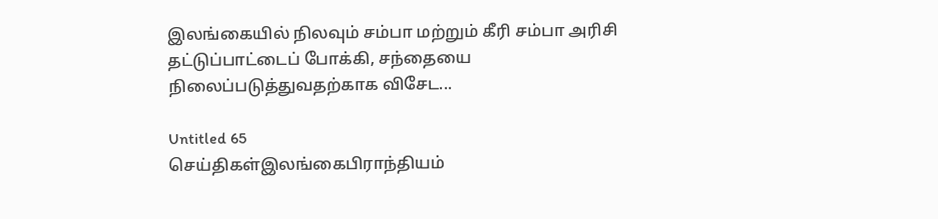இலங்கையில் நிலவும் சம்பா மற்றும் கீரி சம்பா அரிசி தட்டுப்பாட்டைப் போக்கி, சந்தையை நிலைப்படுத்துவதற்காக விசேட...

Untitled 65
செய்திகள்இலங்கைபிராந்தியம்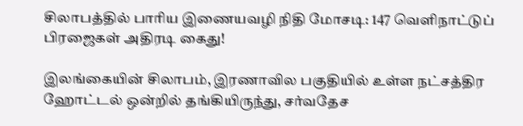சிலாபத்தில் பாரிய இணையவழி நிதி மோசடி: 147 வெளிநாட்டுப் பிரஜைகள் அதிரடி கைது!

இலங்கையின் சிலாபம், இரணாவில பகுதியில் உள்ள நட்சத்திர ஹோட்டல் ஒன்றில் தங்கியிருந்து, சர்வதேச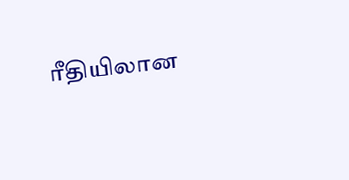ரீதியிலான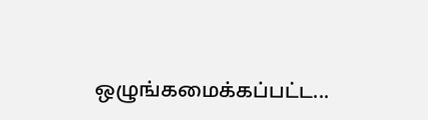ஒழுங்கமைக்கப்பட்ட...